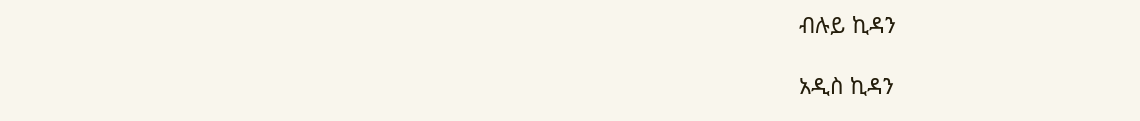ብሉይ ኪዳን

አዲስ ኪዳን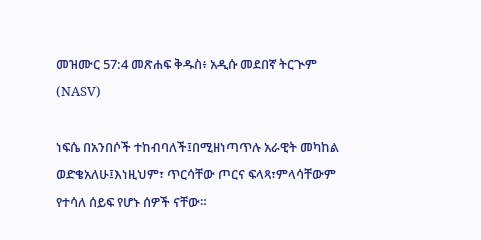መዝሙር 57:4 መጽሐፍ ቅዱስ፥ አዲሱ መደበኛ ትርጒም (NASV)

ነፍሴ በአንበሶች ተከብባለች፤በሚዘነጣጥሉ አራዊት መካከል ወድቄአለሁ፤እነዚህም፣ ጥርሳቸው ጦርና ፍላጻ፣ምላሳቸውም የተሳለ ሰይፍ የሆኑ ሰዎች ናቸው።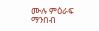ሙሉ ምዕራፍ ማንበብ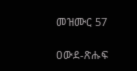መዝሙር 57

ዐውደ-ጽሑፍ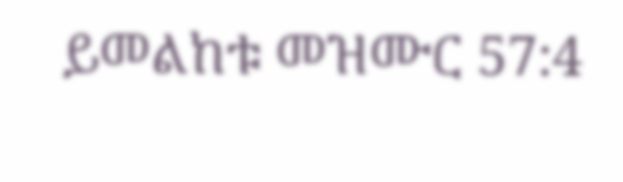ይመልከቱ መዝሙር 57:4